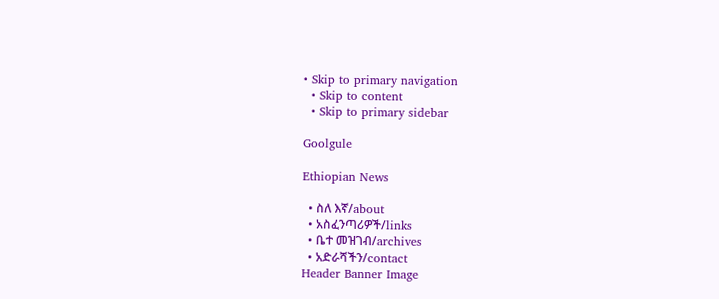• Skip to primary navigation
  • Skip to content
  • Skip to primary sidebar

Goolgule

Ethiopian News

  • ስለ እኛ/about
  • አስፈንጣሪዎች/links
  • ቤተ መዝገብ/archives
  • አድራሻችን/contact
Header Banner Image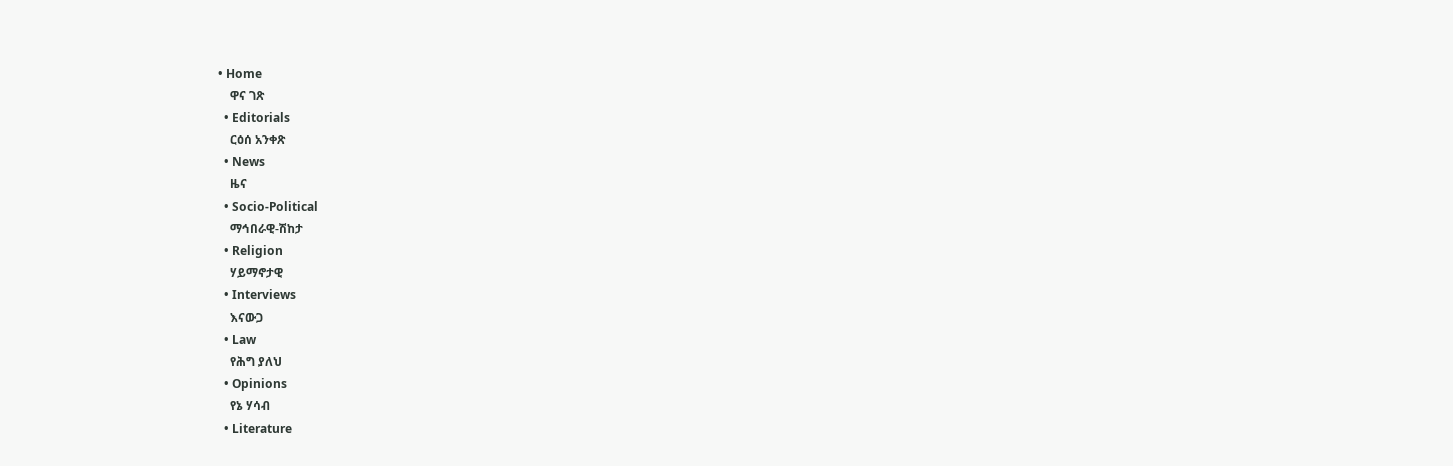• Home
    ዋና ገጽ
  • Editorials
    ርዕሰ አንቀጽ
  • News
    ዜና
  • Socio-Political
    ማኅበራዊ-ሽከታ
  • Religion
    ሃይማኖታዊ
  • Interviews
    እናውጋ
  • Law
    የሕግ ያለህ
  • Opinions
    የኔ ሃሳብ
  • Literature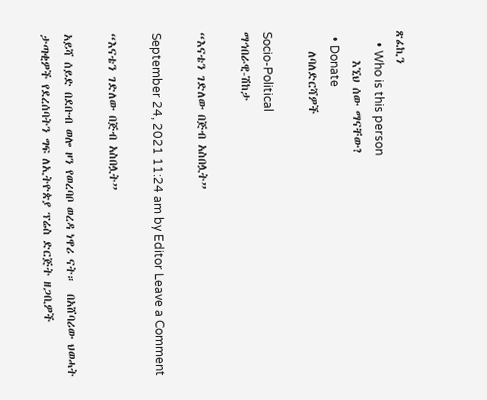ጽፈኪን
    • Who is this person
      እኚህ ሰው ማናቸው?
  • Donate
    ለባለድርሻዎች

Socio-Political
ማኅበራዊ-ሽከታ

“እናቴን ገድለው በጅብ አስበሏት”

September 24, 2021 11:24 am by Editor Leave a Comment

“እናቴን ገድለው በጅብ አስበሏት”

አይሻ ሰይድ በደቡብ ወሎ ዞን የወረባቦ ወረዳ ነዋሪ ናት።  በአሸባሪው ህወሓት ታጣቂዎች የደረሰባትን ግፍ ለኢትዮጵያ ፕሬስ ድርጅት ዘጋቢዎች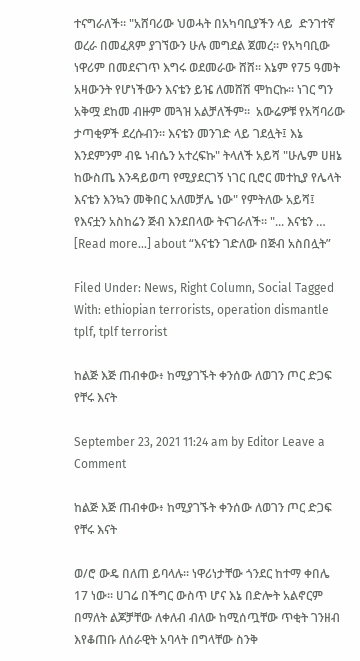ተናግራለች። "አሸባሪው ህወሓት በአካባቢያችን ላይ  ድንገተኛ ወረራ በመፈጸም ያገኘውን ሁሉ መግደል ጀመረ። የአካባቢው ነዋሪም በመደናገጥ እግሩ ወደመራው ሸሸ። እኔም የ75 ዓመት አዛውንት የሆነችውን እናቴን ይዤ ለመሸሽ ሞከርኩ። ነገር ግን አቅሟ ደከመ ብዙም መጓዝ አልቻለችም።  አውሬዎቹ የአሻባሪው ታጣቂዎች ደረሱብን። እናቴን መንገድ ላይ ገደሏት፤ እኔ እንደምንም ብዬ ነብሴን አተረፍኩ" ትላለች አይሻ "ሁሌም ሀዘኔ ከውስጤ እንዳይወጣ የሚያደርገኝ ነገር ቢሮር መተኪያ የሌላት እናቴን እንኳን መቅበር አለመቻሌ ነው" የምትለው አይሻ፤  የእናቷን አስከሬን ጅብ እንደበላው ትናገራለች። "... እናቴን … [Read more...] about “እናቴን ገድለው በጅብ አስበሏት”

Filed Under: News, Right Column, Social Tagged With: ethiopian terrorists, operation dismantle tplf, tplf terrorist

ከልጅ እጅ ጠብቀው፥ ከሚያገኙት ቀንሰው ለወገን ጦር ድጋፍ የቸሩ እናት

September 23, 2021 11:24 am by Editor Leave a Comment

ከልጅ እጅ ጠብቀው፥ ከሚያገኙት ቀንሰው ለወገን ጦር ድጋፍ የቸሩ እናት

ወ/ሮ ውዴ በለጠ ይባላሉ። ነዋሪነታቸው ጎንደር ከተማ ቀበሌ 17 ነው። ሀገሬ በችግር ውስጥ ሆና እኔ በድሎት አልኖርም በማለት ልጆቻቸው ለቀለብ ብለው ከሚሰጧቸው ጥቂት ገንዘብ እየቆጠቡ ለሰራዊት አባላት በግላቸው ስንቅ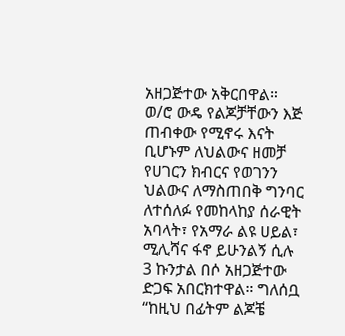አዘጋጅተው አቅርበዋል። ወ/ሮ ውዴ የልጆቻቸውን እጅ ጠብቀው የሚኖሩ እናት ቢሆኑም ለህልውና ዘመቻ የሀገርን ክብርና የወገንን ህልውና ለማስጠበቅ ግንባር ለተሰለፉ የመከላከያ ሰራዊት አባላት፣ የአማራ ልዩ ሀይል፣ ሚሊሻና ፋኖ ይሁንልኝ ሲሉ 3 ኩንታል በሶ አዘጋጅተው ድጋፍ አበርክተዋል። ግለሰቧ “ከዚህ በፊትም ልጆቼ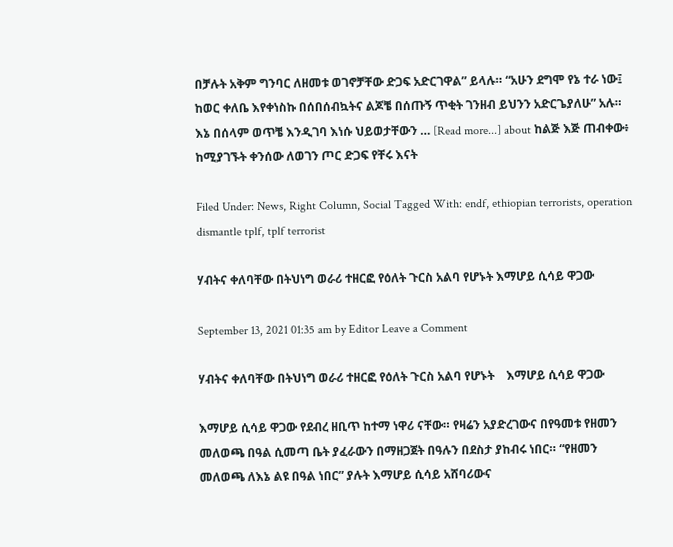በቻሉት አቅም ግንባር ለዘመቱ ወገኖቻቸው ድጋፍ አድርገዋል” ይላሉ። “አሁን ደግሞ የኔ ተራ ነው፤ ከወር ቀለቤ እየቀነስኩ በሰበሰብኳትና ልጆቼ በሰጡኝ ጥቂት ገንዘብ ይህንን አድርጌያለሁ” አሉ። እኔ በሰላም ወጥቼ እንዲገባ እነሱ ህይወታቸውን … [Read more...] about ከልጅ እጅ ጠብቀው፥ ከሚያገኙት ቀንሰው ለወገን ጦር ድጋፍ የቸሩ እናት

Filed Under: News, Right Column, Social Tagged With: endf, ethiopian terrorists, operation dismantle tplf, tplf terrorist

ሃብትና ቀለባቸው በትህነግ ወራሪ ተዘርፎ የዕለት ጉርስ አልባ የሆኑት እማሆይ ሲሳይ ዋጋው

September 13, 2021 01:35 am by Editor Leave a Comment

ሃብትና ቀለባቸው በትህነግ ወራሪ ተዘርፎ የዕለት ጉርስ አልባ የሆኑት    እማሆይ ሲሳይ ዋጋው

እማሆይ ሲሳይ ዋጋው የደብረ ዘቢጥ ከተማ ነዋሪ ናቸው። የዛሬን አያድረገውና በየዓመቱ የዘመን መለወጫ በዓል ሲመጣ ቤት ያፈራውን በማዘጋጀት በዓሉን በደስታ ያከብሩ ነበር። “የዘመን መለወጫ ለእኔ ልዩ በዓል ነበር” ያሉት እማሆይ ሲሳይ አሸባሪውና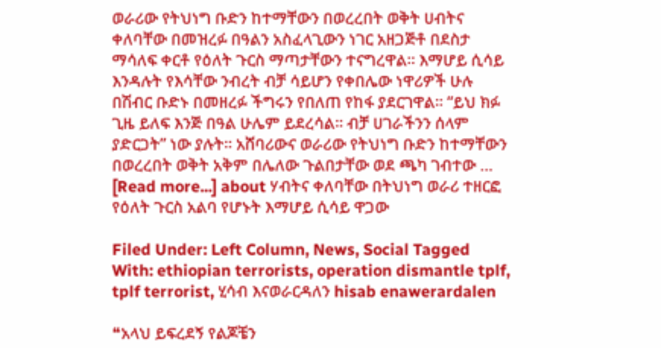ወራሪው የትህነግ ቡድን ከተማቸውን በወረረበት ወቅት ሀብትና ቀለባቸው በመዝረፉ በዓልን አስፈላጊውን ነገር አዘጋጅቶ በደስታ ማሳለፍ ቀርቶ የዕለት ጉርስ ማጣታቸውን ተናግረዋል። እማሆይ ሲሳይ እንዳሉት የእሳቸው ንብረት ብቻ ሳይሆን የቀበሌው ነዋሪዎች ሁሉ በሽብር ቡድኑ በመዘረፉ ችግሩን የበለጠ የከፋ ያደርገዋል። “ይህ ክፉ ጊዜ ይለፍ እንጅ በዓል ሁሌም ይደረሳል። ብቻ ሀገራችንን ሰላም ያድርጋት” ነው ያሉት። አሸባሪውና ወራሪው የትህነግ ቡድን ከተማቸውን በወረረበት ወቅት አቅም በሌለው ጉልበታቸው ወደ ጫካ ገብተው … [Read more...] about ሃብትና ቀለባቸው በትህነግ ወራሪ ተዘርፎ የዕለት ጉርስ አልባ የሆኑት እማሆይ ሲሳይ ዋጋው

Filed Under: Left Column, News, Social Tagged With: ethiopian terrorists, operation dismantle tplf, tplf terrorist, ሂሳብ እናወራርዳለን hisab enawerardalen

❝አላህ ይፍረደኝ የልጆቼን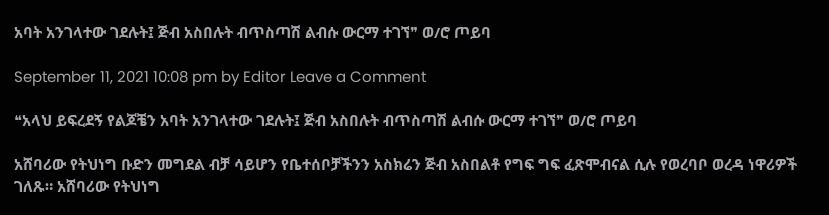አባት አንገላተው ገደሉት፤ ጅብ አስበሉት ብጥስጣሽ ልብሱ ውርማ ተገኘ❞ ወ/ሮ ጦይባ

September 11, 2021 10:08 pm by Editor Leave a Comment

❝አላህ ይፍረደኝ የልጆቼን አባት አንገላተው ገደሉት፤ ጅብ አስበሉት ብጥስጣሽ ልብሱ ውርማ ተገኘ❞ ወ/ሮ ጦይባ

አሸባሪው የትህነግ ቡድን መግደል ብቻ ሳይሆን የቤተሰቦቻችንን አስክሬን ጅብ አስበልቶ የግፍ ግፍ ፈጽሞብናል ሲሉ የወረባቦ ወረዳ ነዋሪዎች ገለጹ። አሸባሪው የትህነግ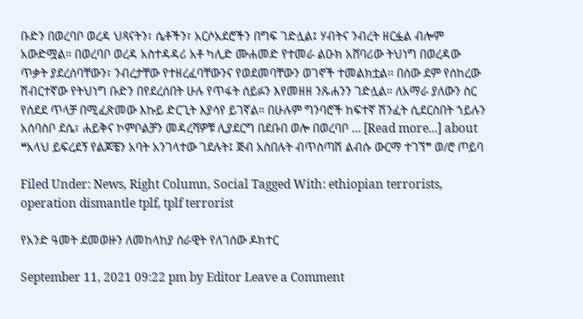ቡድን በወረባቦ ወረዳ ህጻናትን፣ ሴቶችን፣ አርሶአደሮችን በግፍ ገድሏል፤ ሃብትና ንብረት ዘርፏል ብሎም አውድሟል። በወረባቦ ወረዳ አስተዳዳሪ አቶ ካሊድ ሙሐመድ የተመራ ልዑክ አሸባሪው ትህነግ በወረዳው ጥቃት ያደረሰባቸውን፣ ንብረታቸው የተዘረፈባቸውንና የወደመባቸውን ወገኖች ተመልክቷል፡፡ በሰው ደም የሰከረው ሽብርተኛው የትህነግ ቡድን በየደረሰበት ሁሉ የጥፋት ሰይፉን እየመዘዘ ንጹሐንን ገድሏል። ለአማራ ያለውን ስር የሰደደ ጥላቻ በሚፈጽመው እኩይ ድርጊት እያሳየ ይገኛል። በሁሉም ግንባሮች ከፍተኛ ሽንፈት ሲደርስበት ኀይሉን አሰባስቦ ደሴ፣ ሐይቅና ኮምቦልቻን መዳረሻዎቹ ሊያደርግ በደቡበ ወሎ በወረባቦ … [Read more...] about ❝አላህ ይፍረደኝ የልጆቼን አባት አንገላተው ገደሉት፤ ጅብ አስበሉት ብጥስጣሽ ልብሱ ውርማ ተገኘ❞ ወ/ሮ ጦይባ

Filed Under: News, Right Column, Social Tagged With: ethiopian terrorists, operation dismantle tplf, tplf terrorist

የአንድ ዓመት ደመወዙን ለመከላከያ ሰራዊት የለገሰው ዶክተር

September 11, 2021 09:22 pm by Editor Leave a Comment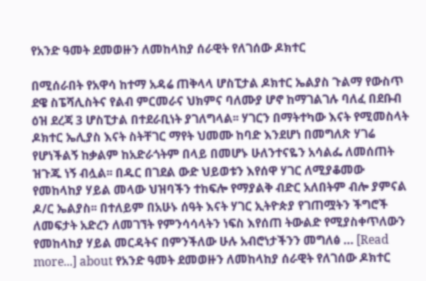የአንድ ዓመት ደመወዙን ለመከላከያ ሰራዊት የለገሰው ዶክተር

በሚሰራበት የአዋሳ ከተማ አዳሬ ጠቅላላ ሆስፒታል ዶክተር ኤልያስ ጉልማ የውስጥ ደዌ ስፔሻሊስትና የልብ ምርመራና ህክምና ባለሙያ ሆኖ ከማገልገሉ ባለፈ በደቡብ ዕዝ ደረጃ 3 ሆስፒታል በተደራቢነት ያገለግላል፡፡ ሃገርን በማትተካው እናት የሚመስላት ዶክተር ኤሊያስ እናት ስትቸገር ማየት ህመሙ ከባድ እንደሆነ በመግለጽ ሃገሬ የሆነችልኝ ከቃልም ከአድራጎትም በላይ በመሆኑ ሁለንተናዬን አሳልፌ ለመሰጠት ዝጉጁ ነኝ ብሏል፡፡ በዱር በገደል ውድ ህይወቱን እየሰዋ ሃገር ለሚያቆመው የመከላከያ ሃይል መላው ህዝባችን ተከፍሎ የማያልቅ ብድር አለበትም ብሎ ያምናል ዶ/ር ኤልያስ፡፡ በተለይም በአሁኑ ሰዓት እናት ሃገር ኢትዮጵያ የገጠሟትን ችግሮች ለመፍታት አድረን ለመገኘት የምንሳሳላትን ነፍስ እየሰጠ ትውልድ የሚያስቀጥለውን የመከላከያ ሃይል መርዳትና በምንችለው ሁሉ አብሮነታችንን መግለፅ … [Read more...] about የአንድ ዓመት ደመወዙን ለመከላከያ ሰራዊት የለገሰው ዶክተር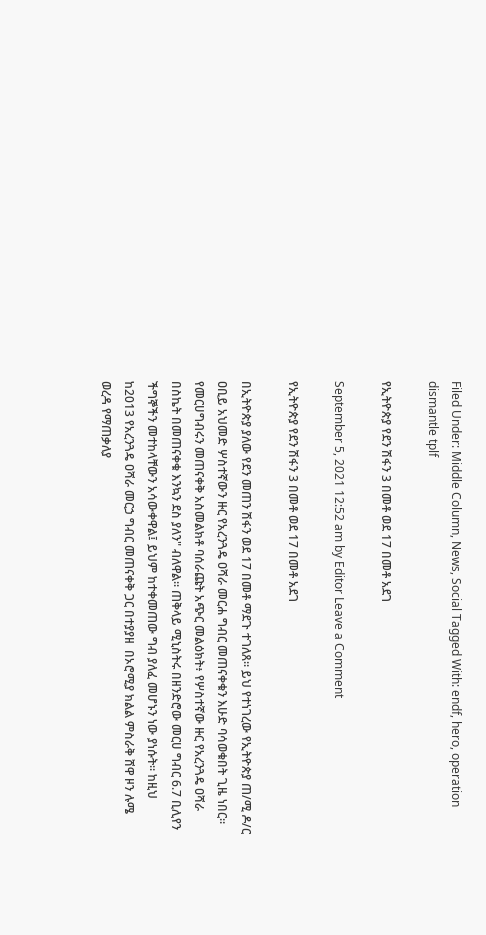Filed Under: Middle Column, News, Social Tagged With: endf, hero, operation dismantle tplf

የኢትዮጵያ የደን ሽፋን 3 በመቶ ወደ 17 በመቶ አደገ

September 5, 2021 12:52 am by Editor Leave a Comment

የኢትዮጵያ የደን ሽፋን 3 በመቶ ወደ 17 በመቶ አደገ

በኢትዮጵያ ያለው የደን መጠን ሽፋን ወደ 17 በመቶ ማደጉ ተገለጸ። ይህ የተነገረው የኢትዮጵያ ጠ/ሚ ዶ/ር ዐቢይ አህመድ ሦስተኛውን ዙር የአረንጓዴ ዐሻራ መርሐ ግብር መጠናቀቁን እሁድ ባሳወቁበት ጊዜ ነበር። የመርሀግብሩን መጠናቀቅ አስመልክቶ ባሰራጩት አጭር መልዕክት፥ የሦስተኛው ዙር የአረንጓዴ ዐሻራ በስኬት በመጠናቀቁ እንኳን ደስ ያለን" ብለዋል። ጠቅላይ ሚኒስትሩ በዘንድሮው መርሀ ግብር 6.7 ቢሊየን ችግኞችን መተከላቸውን አሳውቀዋል፤ ይህም ከተቀመጠው ግብ ያለፈ መሆኑን ነው ያነሱት። ከዚህ ከ2013 የአረንጓዴ ዐሻራ መርኃ ግብር መጠናቀቅ ጋር በተያያዘ  በኦሮሚያ ክልል ምስራቅ ሸዋ ዞን ሉሜ ወረዳ የማጠቃለያ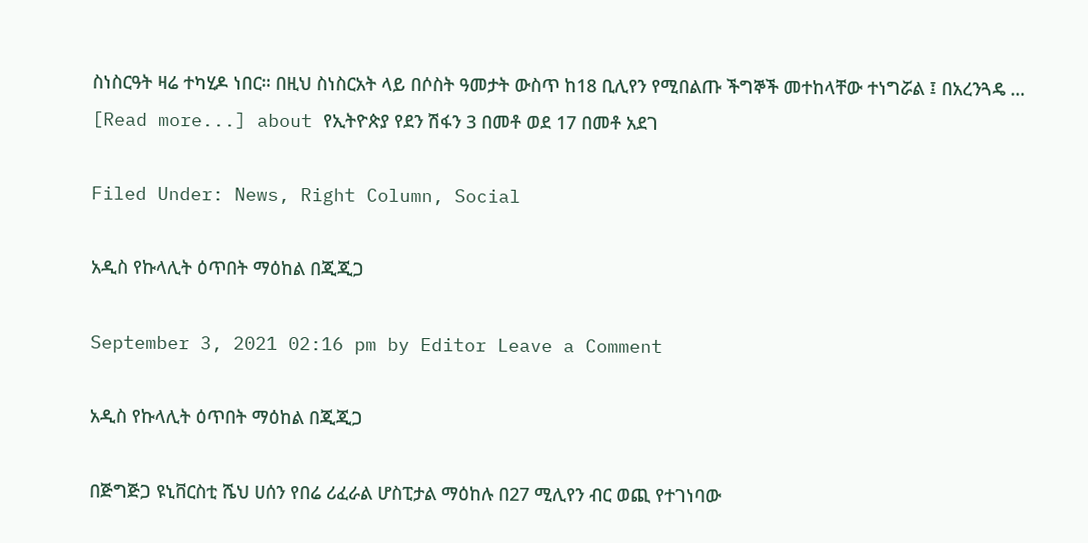ስነስርዓት ዛሬ ተካሂዶ ነበር። በዚህ ስነስርአት ላይ በሶስት ዓመታት ውስጥ ከ18 ቢሊየን የሚበልጡ ችግኞች መተከላቸው ተነግሯል ፤ በአረንጓዴ … [Read more...] about የኢትዮጵያ የደን ሽፋን 3 በመቶ ወደ 17 በመቶ አደገ

Filed Under: News, Right Column, Social

አዲስ የኩላሊት ዕጥበት ማዕከል በጂጂጋ

September 3, 2021 02:16 pm by Editor Leave a Comment

አዲስ የኩላሊት ዕጥበት ማዕከል በጂጂጋ

በጅግጅጋ ዩኒቨርስቲ ሼህ ሀሰን የበሬ ሪፈራል ሆስፒታል ማዕከሉ በ27 ሚሊየን ብር ወጪ የተገነባው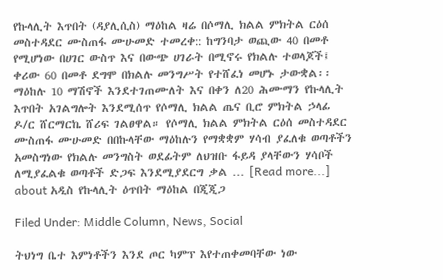የኩላሊት እጥበት (ዳያሊሲስ) ማዕከል ዛሬ በሶማሊ ክልል ምክትል ርዕሰ መስተዳደር ሙስጠፋ ሙሁመድ ተመረቀ:: ከግንባታ ወጪው 40 በመቶ የሚሆነው በሀገር ውስጥ እና በውጭ ሀገራት በሚኖሩ የክልሉ ተወላጆች፤ ቀሪው 60 በመቶ ደግሞ በክልሉ መንግሥት የተሸፈነ መሆኑ ታውቋል፡፡ ማዕከሉ 10 ማሽኖች እንደተገጠሙለት እና በቀን ለ20 ሕሙማን የኩላሊት እጥበት አገልግሎት እንደሚሰጥ የሶማሊ ክልል ጤና ቢሮ ምክትል ኃላፊ ዶ/ር ሸርማርኬ ሸሪፍ ገልፀዋል። የሶማሊ ክልል ምክትል ርዕሰ መስተዳደር ሙስጠፋ ሙሁመድ በበኩላቸው ማዕከሉን የማቋቋም ሃሳብ ያፈለቁ ወጣቶችን አመስግነው የክልሉ መንግስት ወደፊትም ለህዝቡ ፋይዳ ያላቸውን ሃሳቦች ለሚያፈልቁ ወጣቶች ድጋፍ እንደሚያደርግ ቃል … [Read more...] about አዲስ የኩላሊት ዕጥበት ማዕከል በጂጂጋ

Filed Under: Middle Column, News, Social

ትህነግ ቤተ እምነቶችን እንደ ጦር ካምፕ እየተጠቀመባቸው ነው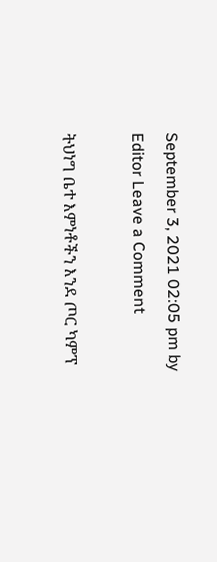September 3, 2021 02:05 pm by Editor Leave a Comment

ትህነግ ቤተ እምነቶችን እንደ ጦር ካምፕ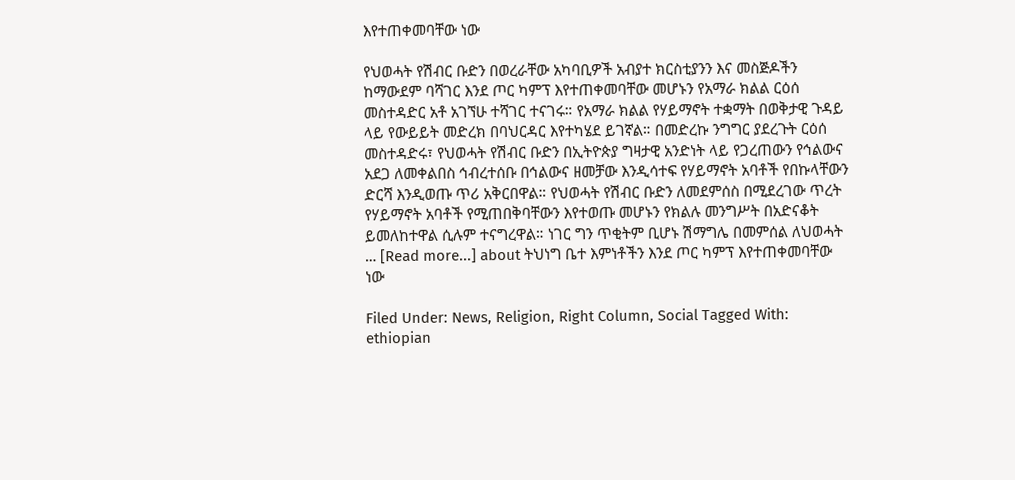እየተጠቀመባቸው ነው

የህወሓት የሽብር ቡድን በወረራቸው አካባቢዎች አብያተ ክርስቲያንን እና መስጅዶችን ከማውደም ባሻገር እንደ ጦር ካምፕ እየተጠቀመባቸው መሆኑን የአማራ ክልል ርዕሰ መስተዳድር አቶ አገኘሁ ተሻገር ተናገሩ። የአማራ ክልል የሃይማኖት ተቋማት በወቅታዊ ጉዳይ ላይ የውይይት መድረክ በባህርዳር እየተካሄደ ይገኛል። በመድረኩ ንግግር ያደረጉት ርዕሰ መስተዳድሩ፣ የህወሓት የሽብር ቡድን በኢትዮጵያ ግዛታዊ አንድነት ላይ የጋረጠውን የኅልውና አደጋ ለመቀልበስ ኅብረተሰቡ በኅልውና ዘመቻው እንዲሳተፍ የሃይማኖት አባቶች የበኩላቸውን ድርሻ እንዲወጡ ጥሪ አቅርበዋል። የህወሓት የሽብር ቡድን ለመደምሰስ በሚደረገው ጥረት የሃይማኖት አባቶች የሚጠበቅባቸውን እየተወጡ መሆኑን የክልሉ መንግሥት በአድናቆት ይመለከተዋል ሲሉም ተናግረዋል። ነገር ግን ጥቂትም ቢሆኑ ሽማግሌ በመምሰል ለህወሓት … [Read more...] about ትህነግ ቤተ እምነቶችን እንደ ጦር ካምፕ እየተጠቀመባቸው ነው

Filed Under: News, Religion, Right Column, Social Tagged With: ethiopian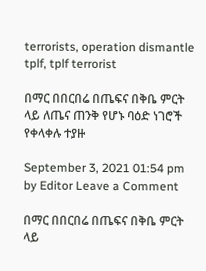terrorists, operation dismantle tplf, tplf terrorist

በማር በበርበሬ በጤፍና በቅቤ ምርት ላይ ለጤና ጠንቅ የሆኑ ባዕድ ነገሮች የቀላቀሉ ተያዙ

September 3, 2021 01:54 pm by Editor Leave a Comment

በማር በበርበሬ በጤፍና በቅቤ ምርት ላይ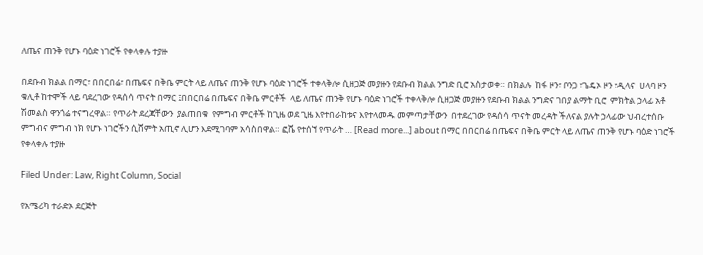ለጤና ጠንቅ የሆኑ ባዕድ ነገሮች የቀላቀሉ ተያዙ

በደቡብ ክልል በማር፣ በበርበሬ፣ በጤፍና በቅቤ ምርት ላይ ለጤና ጠንቅ የሆኑ ባዕድ ነገሮች ተቀላቅሎ ሲዘጋጅ መያዙን የደቡብ ክልል ንግድ ቢሮ አስታወቀ። በክልሉ  ከፋ ዞን፣ ቦንጋ ፣ጌዴኦ ዞን ፣ዲላና  ሀላባ ዞን ቁሊቶ ከተሞች ላይ ባደረገው የዳሰሳ ጥናት በማር ፤በበርበሬ በጤፍና በቅቤ ምርቶች  ላይ ለጤና ጠንቅ የሆኑ ባዕድ ነገሮች ተቀላቅሎ ሲዘጋጅ መያዙን የደቡብ ክልል ንግድና ገበያ ልማት ቢሮ  ምክትል ኃላፊ አቶ ሽመልስ ዋንጎሬ ተናግረዋል። የጥራት ደረጃቸውን  ያልጠበቁ  የምግብ ምርቶች ከጊዜ ወደ ጊዜ እየተበራከቱና እየተላመዱ መምጣታቸውን  በተደረገው የዳሰሳ ጥናት መረዳት ችለናል ያሉት ኃላፊው ህብረተሰቡ ምግብና ምግብ ነክ የሆኑ ነገሮችን ሲሸምት አጢኖ ሊሆን እደሚገባም አሳስበዋል። ፎሼ የተሰኘ የጥራት … [Read more...] about በማር በበርበሬ በጤፍና በቅቤ ምርት ላይ ለጤና ጠንቅ የሆኑ ባዕድ ነገሮች የቀላቀሉ ተያዙ

Filed Under: Law, Right Column, Social

የአሜሪካ ተራድኦ ደርጅት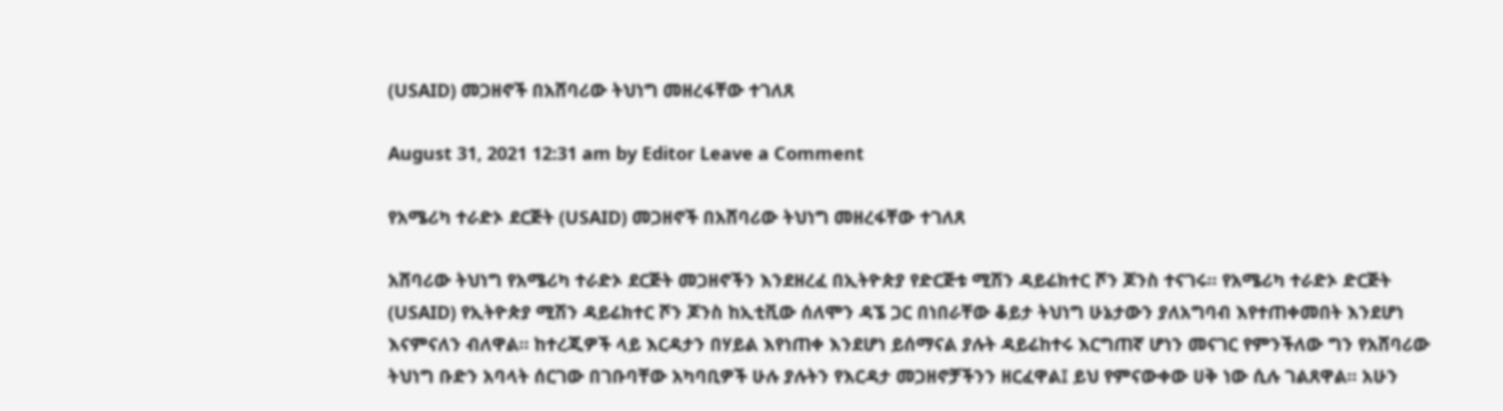(USAID) መጋዘኖች በአሸባሪው ትህነግ መዘረፋቸው ተገለጸ

August 31, 2021 12:31 am by Editor Leave a Comment

የአሜሪካ ተራድኦ ደርጅት (USAID) መጋዘኖች በአሸባሪው ትህነግ መዘረፋቸው ተገለጸ

አሸባሪው ትህነግ የአሜሪካ ተራድኦ ደርጅት መጋዘኖችን እንደዘረፈ በኢትዮጵያ የድርጅቱ ሚሽን ዳይሬክተር ሾን ጆንስ ተናገሩ። የአሜሪካ ተራድኦ ድርጅት (USAID) የኢትዮጵያ ሚሽን ዳይሬክተር ሾን ጆንስ ከኢቲቪው ሰለሞን ዳኜ ጋር በነበራቸው ቆይታ ትህነግ ሁኔታውን ያለአግባብ እየተጠቀመበት እንደሆነ እናምናለን ብለዋል። ከተረጂዎች ላይ እርዳታን በሃይል እየነጠቀ እንደሆነ ይሰማናል ያሉት ዳይሬከተሩ እርግጠኛ ሆነን መናገር የምንችለው ግን የአሸባሪው ትህነግ ቡድን አባላት ሰርገው በገቡባቸው አካባቢዎች ሁሉ ያሉትን የእርዳታ መጋዘኖቻችንን ዘርፈዋል፤ ይህ የምናውቀው ሀቅ ነው ሲሉ ገልጸዋል። አሁን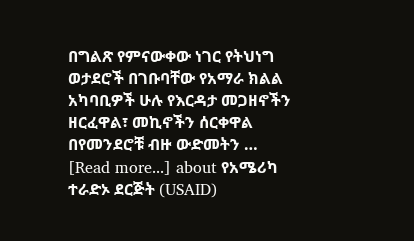በግልጽ የምናውቀው ነገር የትህነግ ወታደሮች በገቡባቸው የአማራ ክልል አካባቢዎች ሁሉ የእርዳታ መጋዘኖችን ዘርፈዋል፣ መኪኖችን ሰርቀዋል በየመንደሮቹ ብዙ ውድመትን … [Read more...] about የአሜሪካ ተራድኦ ደርጅት (USAID)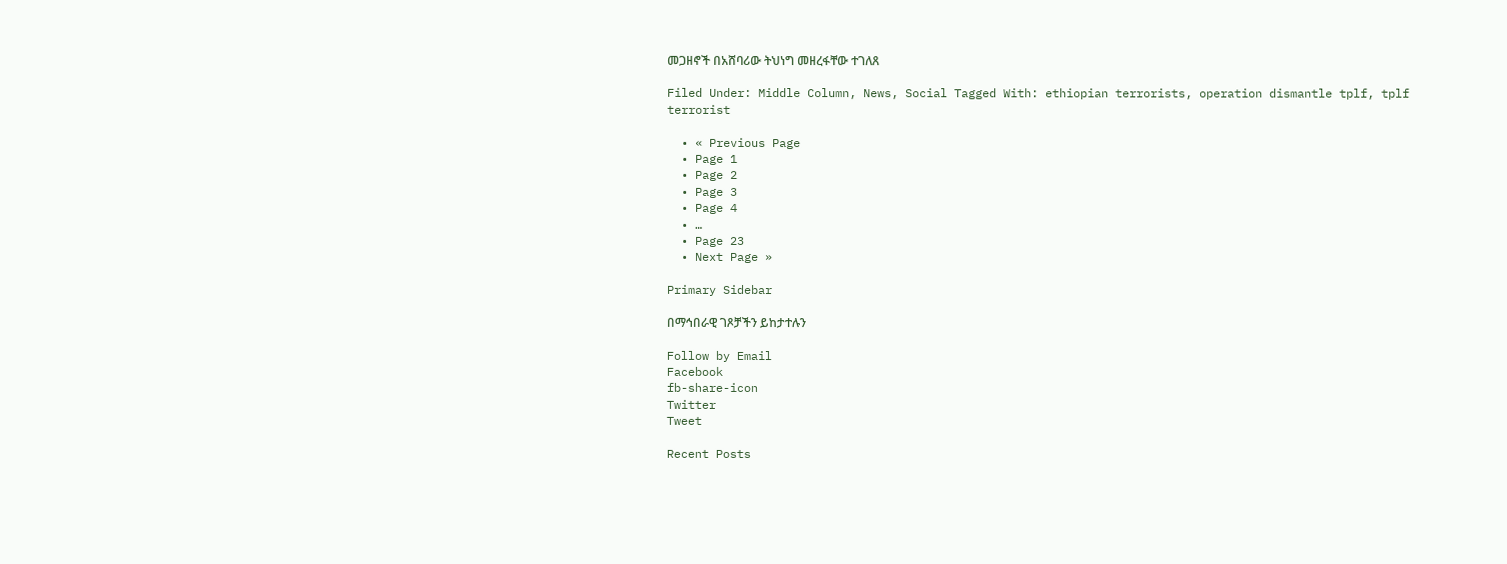መጋዘኖች በአሸባሪው ትህነግ መዘረፋቸው ተገለጸ

Filed Under: Middle Column, News, Social Tagged With: ethiopian terrorists, operation dismantle tplf, tplf terrorist

  • « Previous Page
  • Page 1
  • Page 2
  • Page 3
  • Page 4
  • …
  • Page 23
  • Next Page »

Primary Sidebar

በማኅበራዊ ገጾቻችን ይከታተሉን

Follow by Email
Facebook
fb-share-icon
Twitter
Tweet

Recent Posts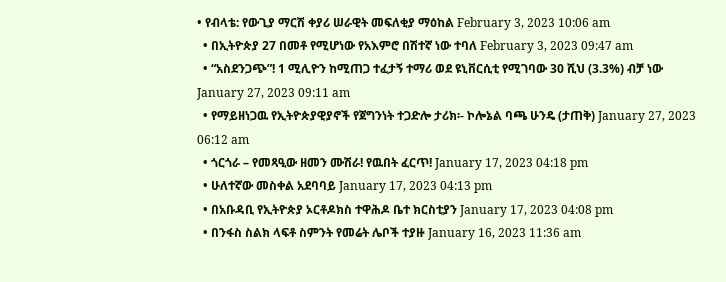• የብላቴ: የውጊያ ማርሽ ቀያሪ ሠራዊት መፍለቂያ ማዕከል February 3, 2023 10:06 am
  • በኢትዮጵያ 27 በመቶ የሚሆነው የአእምሮ በሽተኛ ነው ተባለ February 3, 2023 09:47 am
  • “አስደንጋጭ”! 1 ሚሊዮን ከሚጠጋ ተፈታኝ ተማሪ ወደ ዩኒቨርሲቲ የሚገባው 30 ሺህ (3.3%) ብቻ ነው  January 27, 2023 09:11 am
  • የማይዘነጋዉ የኢትዮጵያዊያኖች የጀግንነት ተጋድሎ ታሪክ፡- ኮሎኔል ባጫ ሁንዴ (ታጠቅ) January 27, 2023 06:12 am
  • ጎርጎራ – የመጻዒው ዘመን ሙሽራ! የዉበት ፈርጥ! January 17, 2023 04:18 pm
  • ሁለተኛው መስቀል አደባባይ January 17, 2023 04:13 pm
  • በአቡዳቢ የኢትዮጵያ ኦርቶዶክስ ተዋሕዶ ቤተ ክርስቲያን January 17, 2023 04:08 pm
  • በንፋስ ስልክ ላፍቶ ስምንት የመሬት ሌቦች ተያዙ January 16, 2023 11:36 am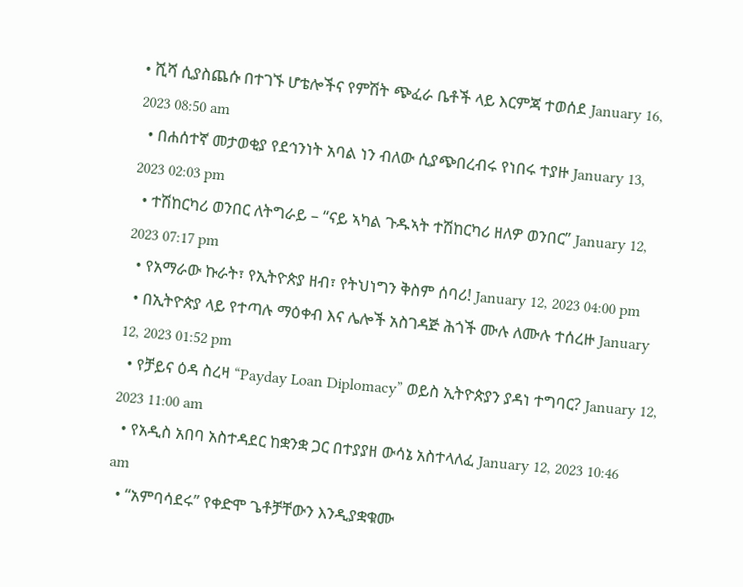• ሺሻ ሲያስጨሱ በተገኙ ሆቴሎችና የምሽት ጭፈራ ቤቶች ላይ እርምጃ ተወሰደ January 16, 2023 08:50 am
  • በሐሰተኛ መታወቂያ የደኅንነት አባል ነን ብለው ሲያጭበረብሩ የነበሩ ተያዙ January 13, 2023 02:03 pm
  • ተሽከርካሪ ወንበር ለትግራይ – “ናይ ኣካል ጉዱኣት ተሽከርካሪ ዘለዎ ወንበር” January 12, 2023 07:17 pm
  • የአማራው ኩራት፣ የኢትዮጵያ ዘብ፣ የትህነግን ቅስም ሰባሪ! January 12, 2023 04:00 pm
  • በኢትዮጵያ ላይ የተጣሉ ማዕቀብ እና ሌሎች አስገዳጅ ሕጎች ሙሉ ለሙሉ ተሰረዙ January 12, 2023 01:52 pm
  • የቻይና ዕዳ ስረዛ “Payday Loan Diplomacy” ወይስ ኢትዮጵያን ያዳነ ተግባር? January 12, 2023 11:00 am
  • የአዲስ አበባ አስተዳደር ከቋንቋ ጋር በተያያዘ ውሳኔ አስተላለፈ January 12, 2023 10:46 am
  • “አምባሳደሩ” የቀድሞ ጌቶቻቸውን እንዲያቋቁሙ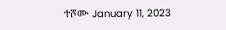ተሾሙ January 11, 2023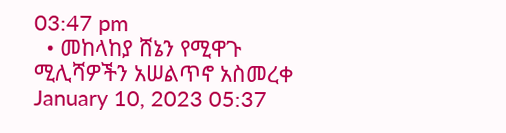03:47 pm
  • መከላከያ ሸኔን የሚዋጉ ሚሊሻዎችን አሠልጥኖ አስመረቀ January 10, 2023 05:37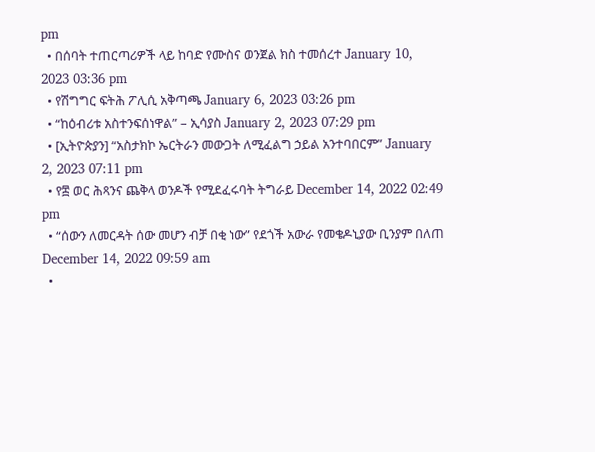pm
  • በሰባት ተጠርጣሪዎች ላይ ከባድ የሙስና ወንጀል ክስ ተመሰረተ January 10, 2023 03:36 pm
  • የሽግግር ፍትሕ ፖሊሲ አቅጣጫ January 6, 2023 03:26 pm
  • “ከዕብሪቱ አስተንፍሰነዋል” – ኢሳያስ January 2, 2023 07:29 pm
  • [ኢትዮጵያን] “አስታክኮ ኤርትራን መውጋት ለሚፈልግ ኃይል አንተባበርም” January 2, 2023 07:11 pm
  • የ፰ ወር ሕጻንና ጨቅላ ወንዶች የሚደፈሩባት ትግራይ December 14, 2022 02:49 pm
  • “ሰውን ለመርዳት ሰው መሆን ብቻ በቂ ነው” የደጎች አውራ የመቄዶኒያው ቢንያም በለጠ December 14, 2022 09:59 am
  •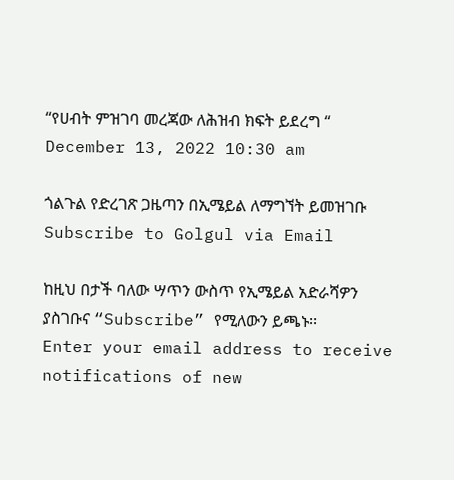“የሀብት ምዝገባ መረጃው ለሕዝብ ክፍት ይደረግ “ December 13, 2022 10:30 am

ጎልጉል የድረገጽ ጋዜጣን በኢሜይል ለማግኘት ይመዝገቡ Subscribe to Golgul via Email

ከዚህ በታች ባለው ሣጥን ውስጥ የኢሜይል አድራሻዎን ያስገቡና “Subscribe” የሚለውን ይጫኑ፡፡
Enter your email address to receive notifications of new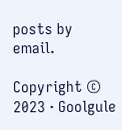posts by email.

Copyright © 2023 · Goolgule